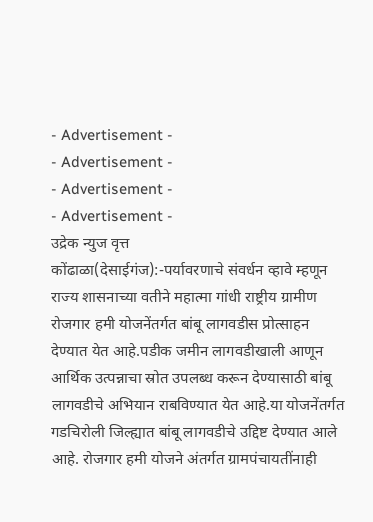- Advertisement -
- Advertisement -
- Advertisement -
- Advertisement -
उद्रेक न्युज वृत्त
कोंढाळा(देसाईगंज):-पर्यावरणाचे संवर्धन व्हावे म्हणून राज्य शासनाच्या वतीने महात्मा गांधी राष्ट्रीय ग्रामीण रोजगार हमी योजनेंतर्गत बांबू लागवडीस प्रोत्साहन देण्यात येत आहे.पडीक जमीन लागवडीखाली आणून आर्थिक उत्पन्नाचा स्रोत उपलब्ध करून देण्यासाठी बांबू लागवडीचे अभियान राबविण्यात येत आहे.या योजनेंतर्गत गडचिरोली जिल्ह्यात बांबू लागवडीचे उद्दिष्ट देण्यात आले आहे. रोजगार हमी योजने अंतर्गत ग्रामपंचायतींनाही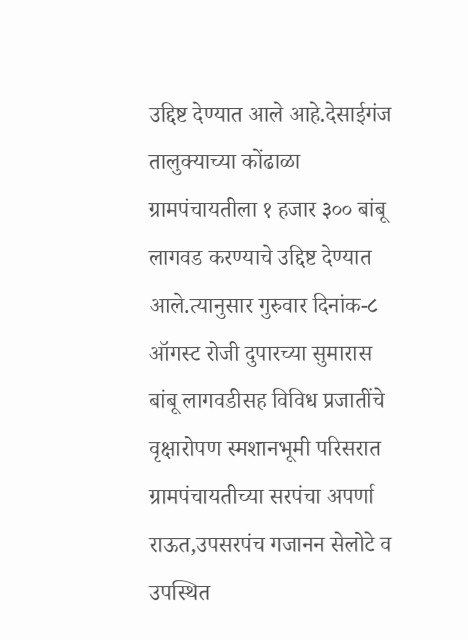उद्दिष्ट देण्यात आले आहे.देसाईगंज तालुक्याच्या कोंढाळा ग्रामपंचायतीला १ हजार ३०० बांबू लागवड करण्याचे उद्दिष्ट देण्यात आले.त्यानुसार गुरुवार दिनांक-८ ऑगस्ट रोजी दुपारच्या सुमारास बांबू लागवडीसह विविध प्रजातींचे वृक्षारोपण स्मशानभूमी परिसरात ग्रामपंचायतीच्या सरपंचा अपर्णा राऊत,उपसरपंच गजानन सेलोटे व उपस्थित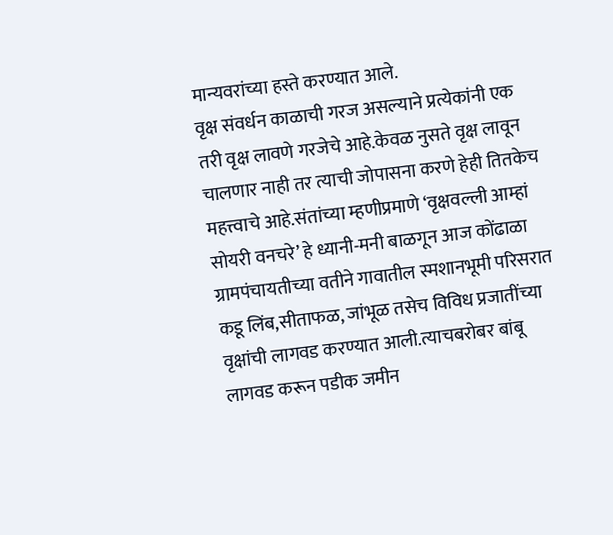मान्यवरांच्या हस्ते करण्यात आले.
वृक्ष संवर्धन काळाची गरज असल्याने प्रत्येकांनी एक तरी वृक्ष लावणे गरजेचे आहे.केवळ नुसते वृक्ष लावून चालणार नाही तर त्याची जोपासना करणे हेही तितकेच महत्त्वाचे आहे.संतांच्या म्हणीप्रमाणे ‘वृक्षवल्ली आम्हां सोयरी वनचरे’ हे ध्यानी-मनी बाळगून आज कोंढाळा ग्रामपंचायतीच्या वतीने गावातील स्मशानभूमी परिसरात कडू लिंब,सीताफळ, जांभूळ तसेच विविध प्रजातींच्या वृक्षांची लागवड करण्यात आली.त्याचबरोबर बांबू लागवड करून पडीक जमीन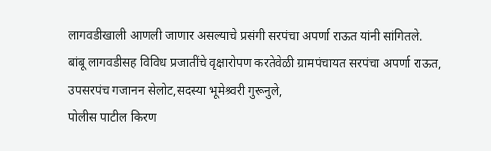लागवडीखाली आणली जाणार असल्याचे प्रसंगी सरपंचा अपर्णा राऊत यांनी सांगितले.
बांबू लागवडीसह विविध प्रजातींचे वृक्षारोपण करतेवेळी ग्रामपंचायत सरपंचा अपर्णा राऊत, उपसरपंच गजानन सेलोट,सदस्या भूमेश्र्वरी गुरूनुले,
पोलीस पाटील किरण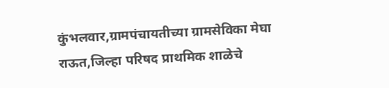कुंभलवार,ग्रामपंचायतीच्या ग्रामसेविका मेघा राऊत,जिल्हा परिषद प्राथमिक शाळेचे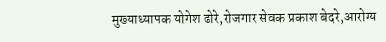मुख्याध्यापक योगेश ढोरे,रोजगार सेवक प्रकाश बेदरे,आरोग्य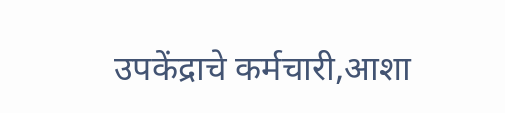उपकेंद्राचे कर्मचारी,आशा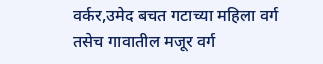वर्कर,उमेद बचत गटाच्या महिला वर्ग तसेच गावातील मजूर वर्ग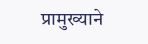प्रामुख्याने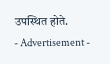उपस्थित होते.
- Advertisement -